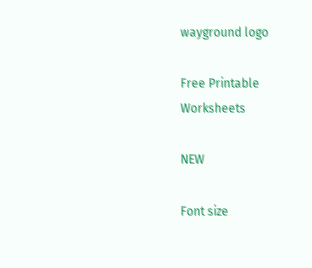wayground logo

Free Printable Worksheets

NEW

Font size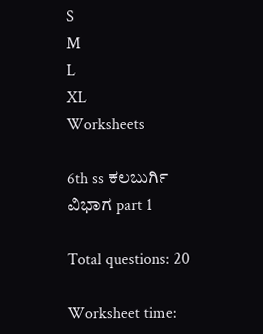S
M
L
XL
Worksheets

6th ss ಕಲಬುರ್ಗಿ ವಿಭಾಗ part 1

Total questions: 20

Worksheet time: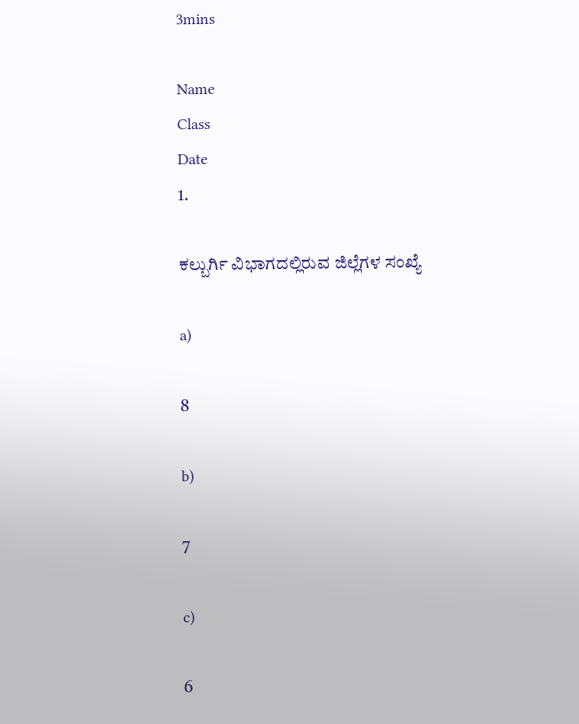3mins

Name
Class
Date
1.

ಕಲ್ಬುರ್ಗಿ ವಿಭಾಗದಲ್ಲಿರುವ ಜಿಲ್ಲೆಗಳ ಸಂಖ್ಯೆ

a)

8

b)

7

c)

6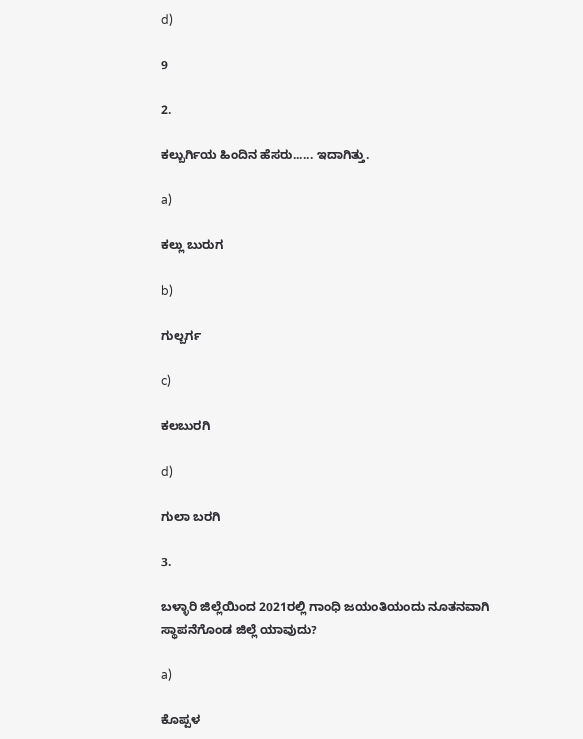d)

9

2.

ಕಲ್ಬುರ್ಗಿಯ ಹಿಂದಿನ ಹೆಸರು...... ಇದಾಗಿತ್ತು.

a)

ಕಲ್ಲು ಬುರುಗ

b)

ಗುಲ್ಬರ್ಗ

c)

ಕಲಬುರಗಿ

d)

ಗುಲಾ ಬರಗಿ

3.

ಬಳ್ಳಾರಿ ಜಿಲ್ಲೆಯಿಂದ 2021ರಲ್ಲಿ ಗಾಂಧಿ ಜಯಂತಿಯಂದು ನೂತನವಾಗಿ ಸ್ಥಾಪನೆಗೊಂಡ ಜಿಲ್ಲೆ ಯಾವುದು?

a)

ಕೊಪ್ಪಳ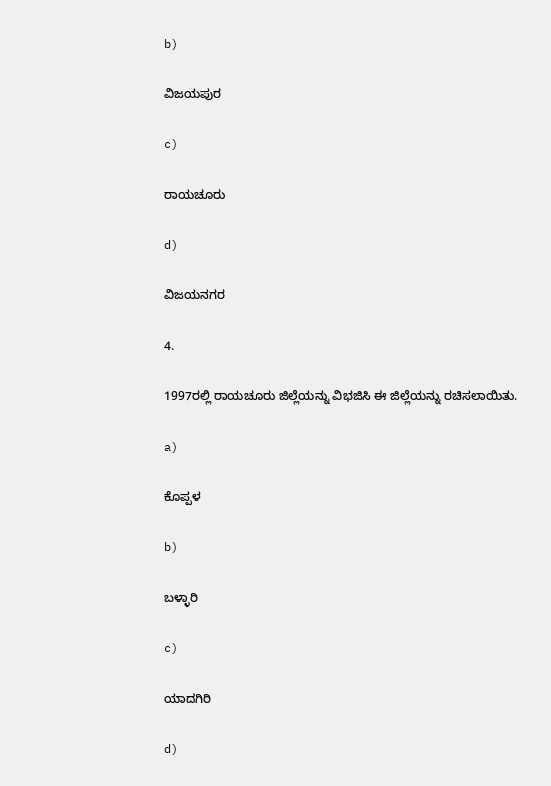b)

ವಿಜಯಪುರ

c)

ರಾಯಚೂರು

d)

ವಿಜಯನಗರ

4.

1997ರಲ್ಲಿ ರಾಯಚೂರು ಜಿಲ್ಲೆಯನ್ನು ವಿಭಜಿಸಿ ಈ ಜಿಲ್ಲೆಯನ್ನು ರಚಿಸಲಾಯಿತು.

a)

ಕೊಪ್ಪಳ

b)

ಬಳ್ಳಾರಿ

c)

ಯಾದಗಿರಿ

d)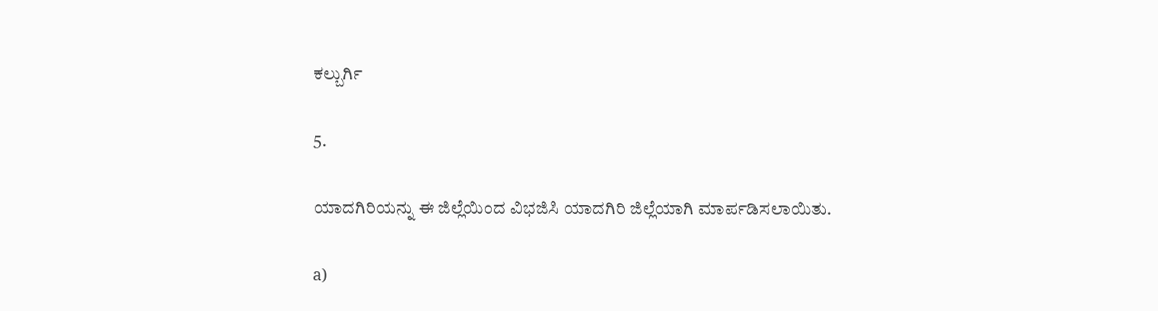ಕಲ್ಬುರ್ಗಿ

5.

ಯಾದಗಿರಿಯನ್ನು ಈ ಜಿಲ್ಲೆಯಿಂದ ವಿಭಜಿಸಿ ಯಾದಗಿರಿ ಜಿಲ್ಲೆಯಾಗಿ ಮಾರ್ಪಡಿಸಲಾಯಿತು.

a)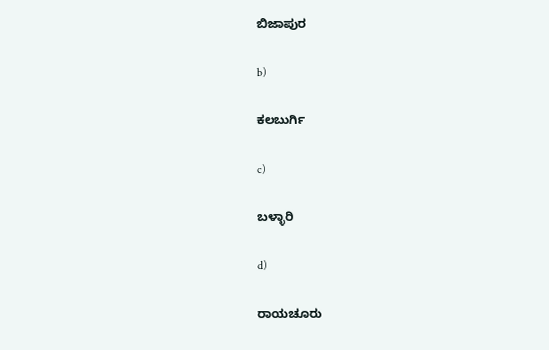ಬಿಜಾಪುರ

b)

ಕಲಬುರ್ಗಿ

c)

ಬಳ್ಳಾರಿ

d)

ರಾಯಚೂರು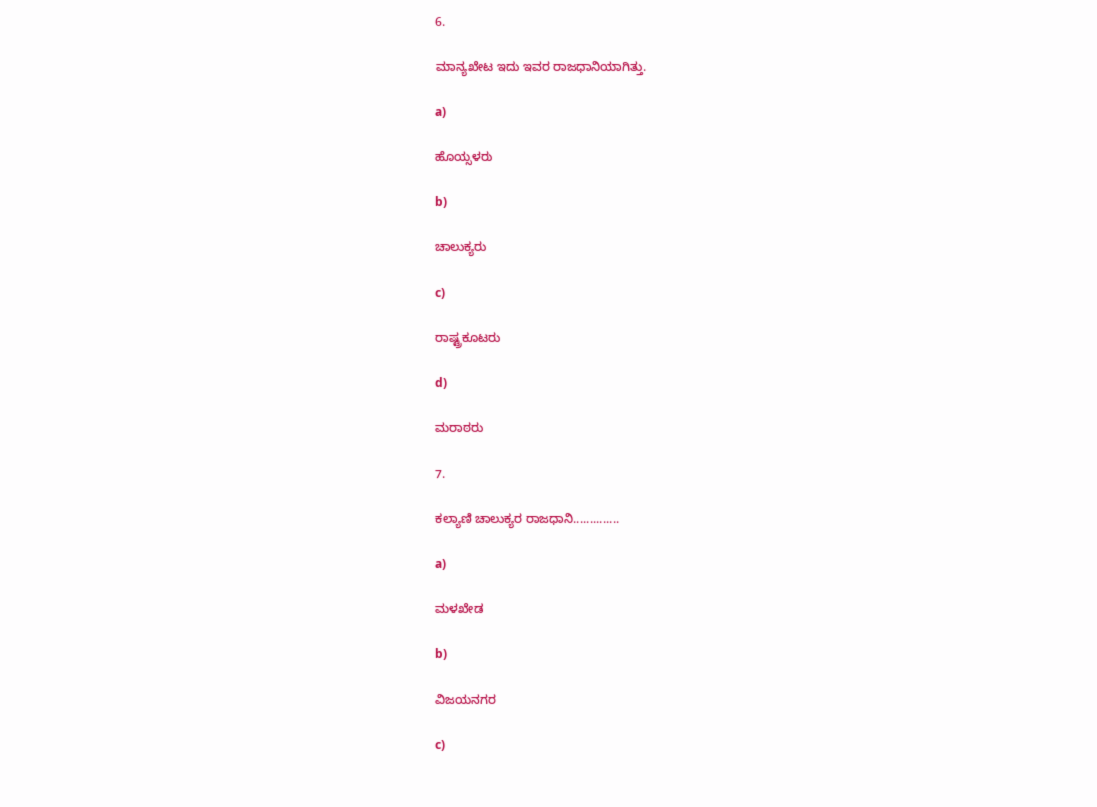6.

ಮಾನ್ಯಖೇಟ ಇದು ಇವರ ರಾಜಧಾನಿಯಾಗಿತ್ತು.

a)

ಹೊಯ್ಸಳರು

b)

ಚಾಲುಕ್ಯರು

c)

ರಾಷ್ಟ್ರಕೂಟರು

d)

ಮರಾಠರು

7.

ಕಲ್ಯಾಣಿ ಚಾಲುಕ್ಯರ ರಾಜಧಾನಿ..............

a)

ಮಳಖೇಡ

b)

ವಿಜಯನಗರ

c)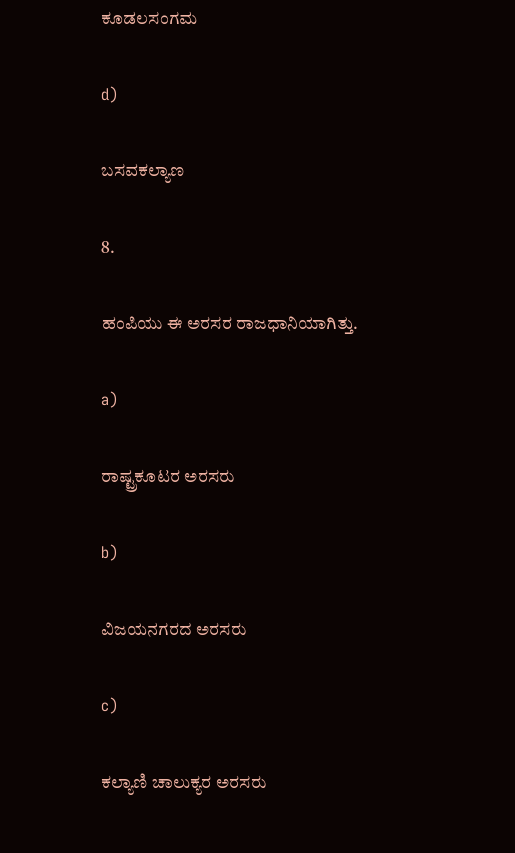ಕೂಡಲಸಂಗಮ

d)

ಬಸವಕಲ್ಯಾಣ

8.

ಹಂಪಿಯು ಈ ಅರಸರ ರಾಜಧಾನಿಯಾಗಿತ್ತು.

a)

ರಾಷ್ಟ್ರಕೂಟರ ಅರಸರು

b)

ವಿಜಯನಗರದ ಅರಸರು

c)

ಕಲ್ಯಾಣಿ ಚಾಲುಕ್ಯರ ಅರಸರು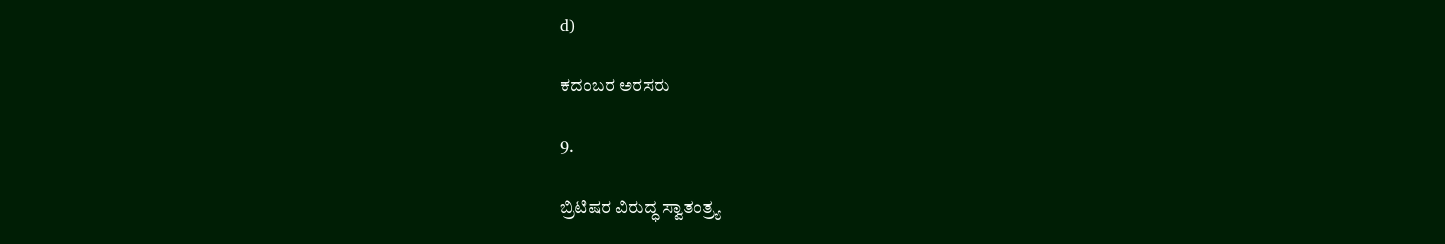d)

ಕದಂಬರ ಅರಸರು

9.

ಬ್ರಿಟಿಷರ ವಿರುದ್ಧ ಸ್ವಾತಂತ್ರ್ಯ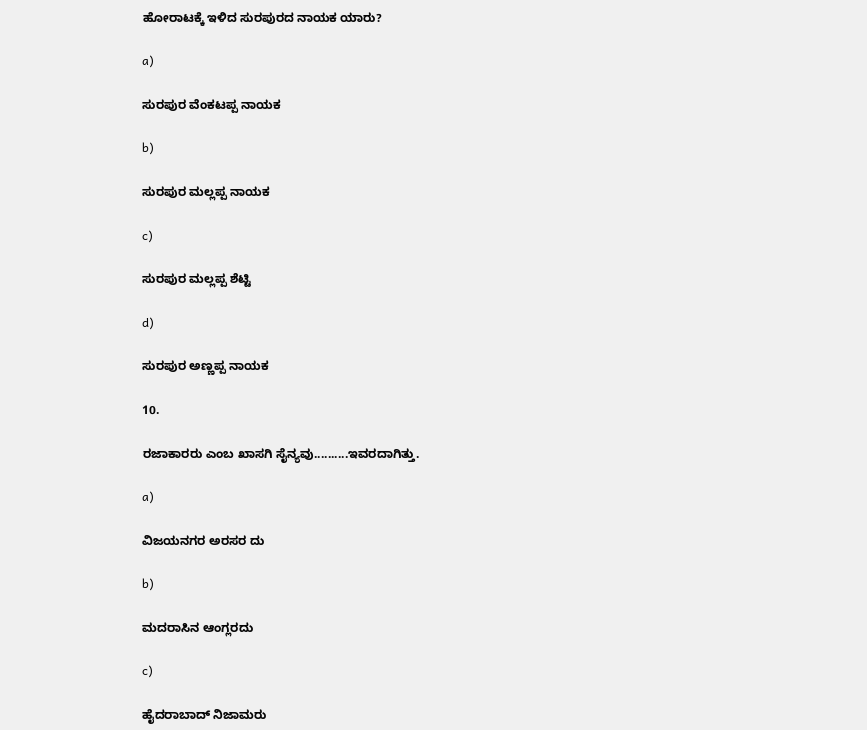ಹೋರಾಟಕ್ಕೆ ಇಳಿದ ಸುರಪುರದ ನಾಯಕ ಯಾರು?

a)

ಸುರಪುರ ವೆಂಕಟಪ್ಪ ನಾಯಕ

b)

ಸುರಪುರ ಮಲ್ಲಪ್ಪ ನಾಯಕ

c)

ಸುರಪುರ ಮಲ್ಲಪ್ಪ ಶೆಟ್ಟಿ

d)

ಸುರಪುರ ಅಣ್ಣಪ್ಪ ನಾಯಕ

10.

ರಜಾಕಾರರು ಎಂಬ ಖಾಸಗಿ ಸೈನ್ಯವು..........ಇವರದಾಗಿತ್ತು.

a)

ವಿಜಯನಗರ ಅರಸರ ದು

b)

ಮದರಾಸಿನ ಆಂಗ್ಲರದು

c)

ಹೈದರಾಬಾದ್ ನಿಜಾಮರು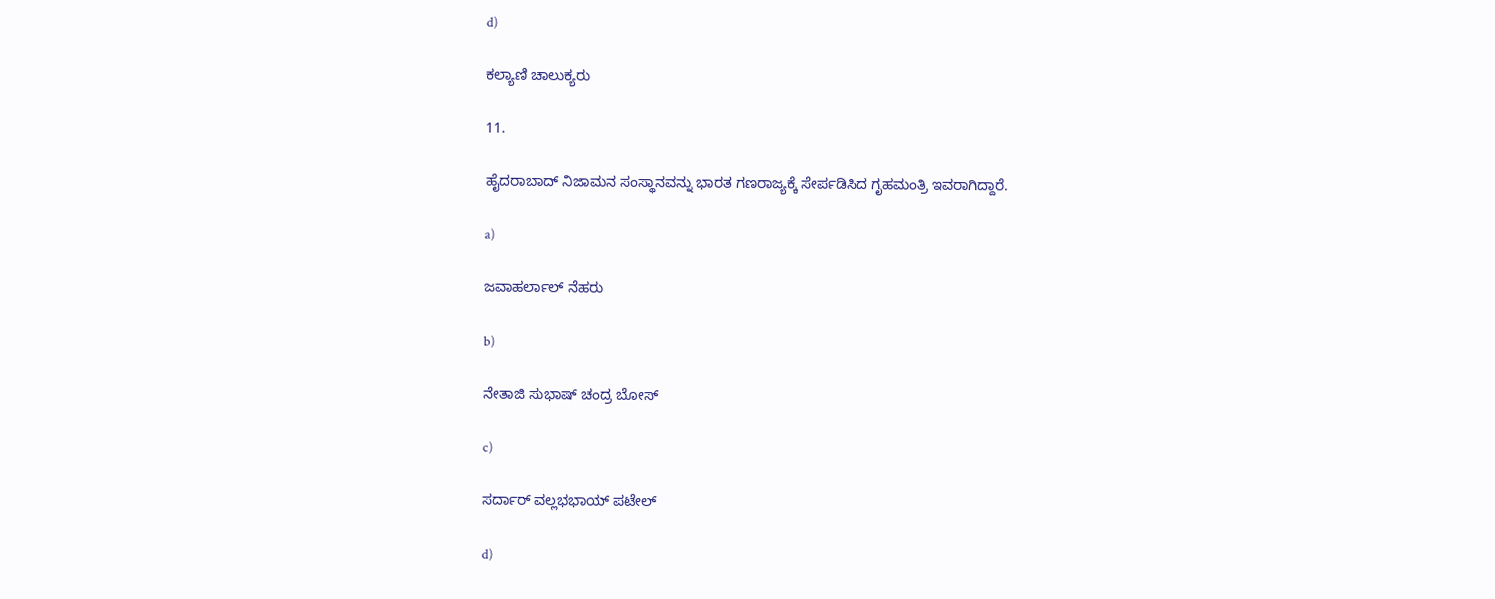d)

ಕಲ್ಯಾಣಿ ಚಾಲುಕ್ಯರು

11.

ಹೈದರಾಬಾದ್ ನಿಜಾಮನ ಸಂಸ್ಥಾನವನ್ನು ಭಾರತ ಗಣರಾಜ್ಯಕ್ಕೆ ಸೇರ್ಪಡಿಸಿದ ಗೃಹಮಂತ್ರಿ ಇವರಾಗಿದ್ದಾರೆ.

a)

ಜವಾಹರ್ಲಾಲ್ ನೆಹರು

b)

ನೇತಾಜಿ ಸುಭಾಷ್ ಚಂದ್ರ ಬೋಸ್

c)

ಸರ್ದಾರ್ ವಲ್ಲಭಭಾಯ್ ಪಟೇಲ್

d)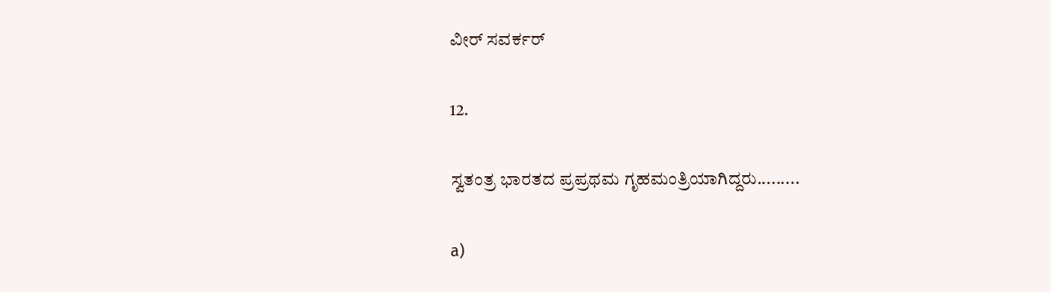ವೀರ್ ಸವರ್ಕರ್

12.

ಸ್ವತಂತ್ರ ಭಾರತದ ಪ್ರಪ್ರಥಮ ಗೃಹಮಂತ್ರಿಯಾಗಿದ್ದರು.........

a)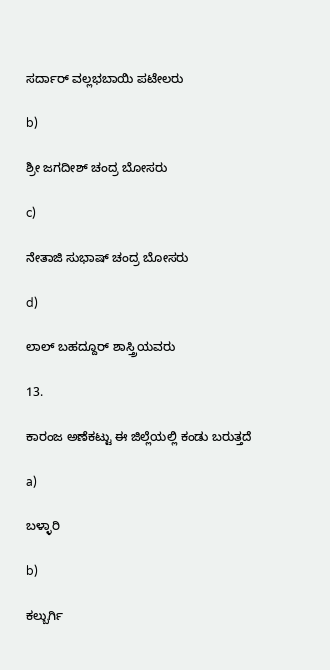ಸರ್ದಾರ್ ವಲ್ಲಭಬಾಯಿ ಪಟೇಲರು

b)

ಶ್ರೀ ಜಗದೀಶ್ ಚಂದ್ರ ಬೋಸರು

c)

ನೇತಾಜಿ ಸುಭಾಷ್ ಚಂದ್ರ ಬೋಸರು

d)

ಲಾಲ್ ಬಹದ್ದೂರ್ ಶಾಸ್ತ್ರಿಯವರು

13.

ಕಾರಂಜ ಅಣೆಕಟ್ಟು ಈ ಜಿಲ್ಲೆಯಲ್ಲಿ ಕಂಡು ಬರುತ್ತದೆ

a)

ಬಳ್ಳಾರಿ

b)

ಕಲ್ಬುರ್ಗಿ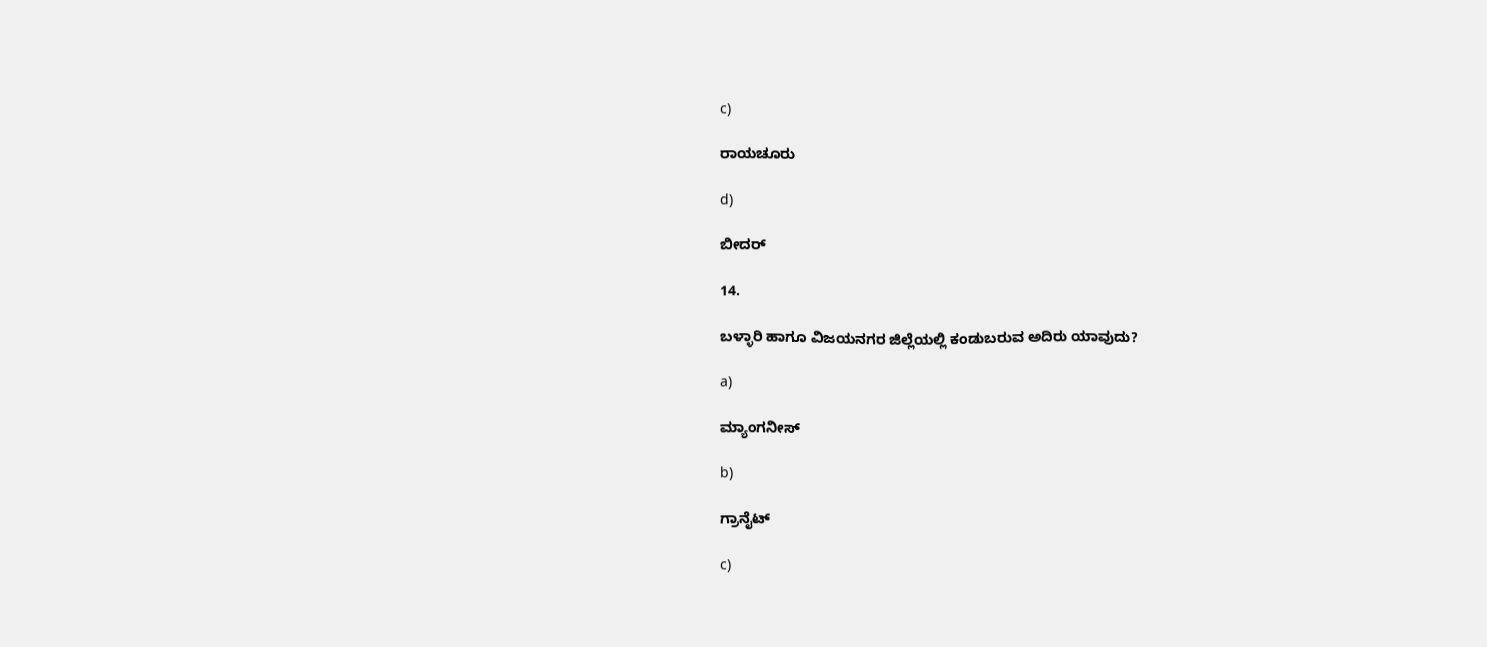c)

ರಾಯಚೂರು

d)

ಬೀದರ್

14.

ಬಳ್ಳಾರಿ ಹಾಗೂ ವಿಜಯನಗರ ಜಿಲ್ಲೆಯಲ್ಲಿ ಕಂಡುಬರುವ ಅದಿರು ಯಾವುದು?

a)

ಮ್ಯಾಂಗನೀಸ್

b)

ಗ್ರಾನೈಟ್

c)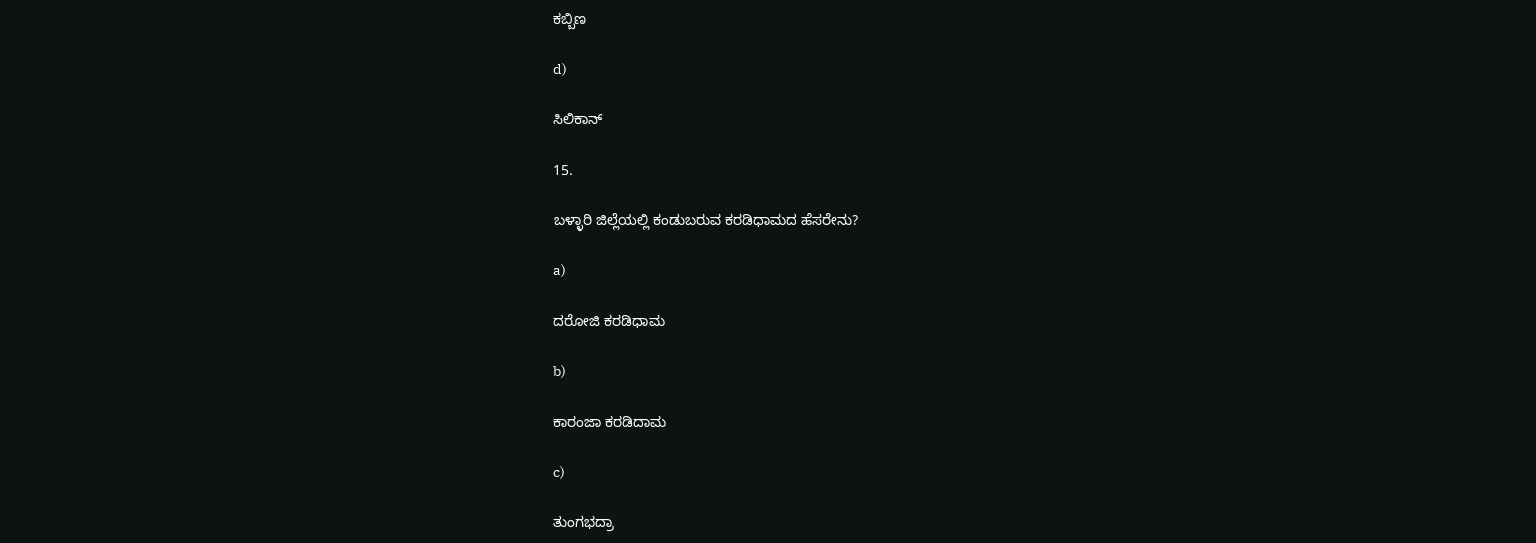ಕಬ್ಬಿಣ

d)

ಸಿಲಿಕಾನ್

15.

ಬಳ್ಳಾರಿ ಜಿಲ್ಲೆಯಲ್ಲಿ ಕಂಡುಬರುವ ಕರಡಿಧಾಮದ ಹೆಸರೇನು?

a)

ದರೋಜಿ ಕರಡಿಧಾಮ

b)

ಕಾರಂಜಾ ಕರಡಿದಾಮ

c)

ತುಂಗಭದ್ರಾ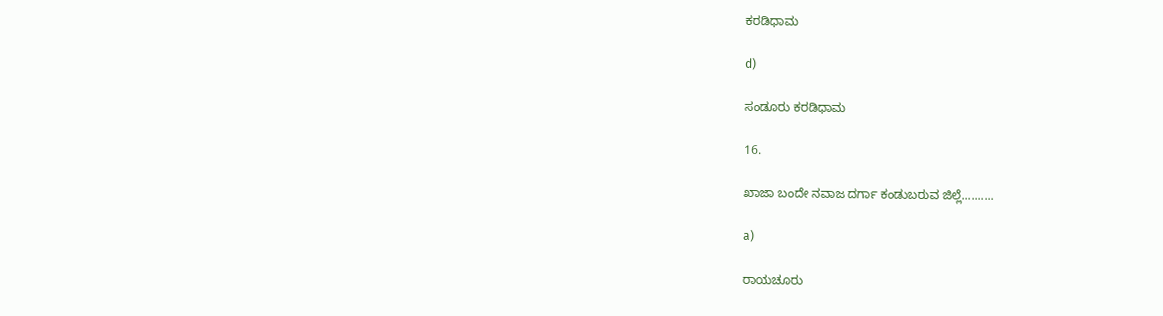ಕರಡಿಧಾಮ

d)

ಸಂಡೂರು ಕರಡಿಧಾಮ

16.

ಖಾಜಾ ಬಂದೇ ನವಾಜ ದರ್ಗಾ ಕಂಡುಬರುವ ಜಿಲ್ಲೆ..........

a)

ರಾಯಚೂರು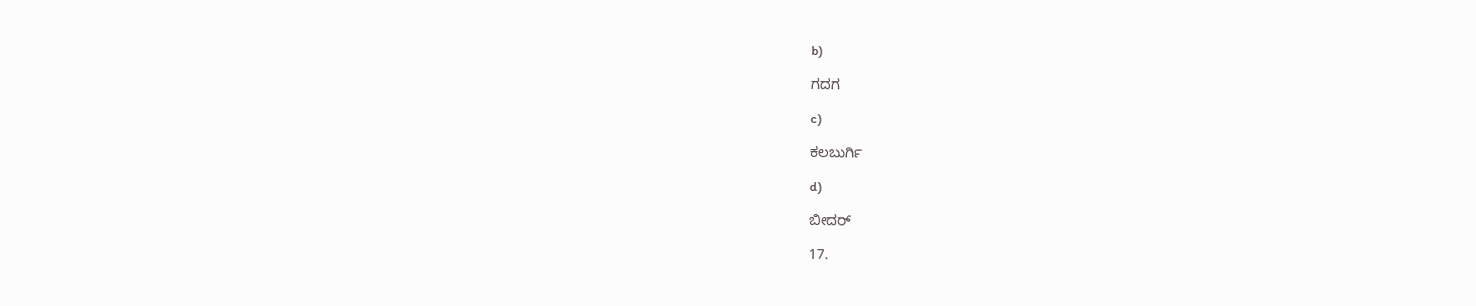b)

ಗದಗ

c)

ಕಲಬುರ್ಗಿ

d)

ಬೀದರ್

17.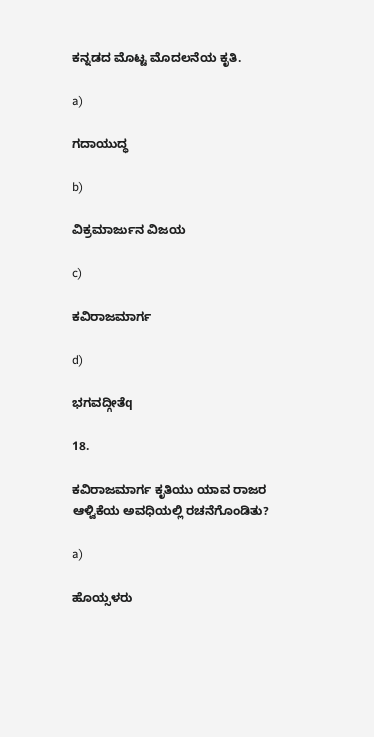ಕನ್ನಡದ ಮೊಟ್ಟ ಮೊದಲನೆಯ ಕೃತಿ.

a)

ಗದಾಯುದ್ಧ

b)

ವಿಕ್ರಮಾರ್ಜುನ ವಿಜಯ

c)

ಕವಿರಾಜಮಾರ್ಗ

d)

ಭಗವದ್ಗೀತೆq

18.

ಕವಿರಾಜಮಾರ್ಗ ಕೃತಿಯು ಯಾವ ರಾಜರ ಆಳ್ವಿಕೆಯ ಅವಧಿಯಲ್ಲಿ ರಚನೆಗೊಂಡಿತು?

a)

ಹೊಯ್ಸಳರು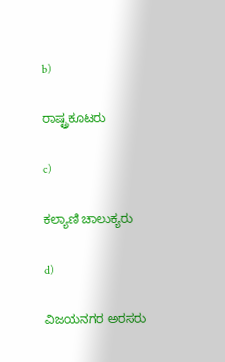b)

ರಾಷ್ಟ್ರಕೂಟರು

c)

ಕಲ್ಯಾಣಿ ಚಾಲುಕ್ಯರು

d)

ವಿಜಯನಗರ ಅರಸರು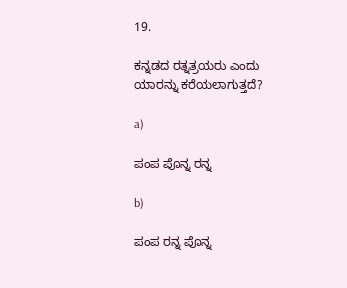19.

ಕನ್ನಡದ ರತ್ನತ್ರಯರು ಎಂದು ಯಾರನ್ನು ಕರೆಯಲಾಗುತ್ತದೆ?

a)

ಪಂಪ ಪೊನ್ನ ರನ್ನ

b)

ಪಂಪ ರನ್ನ ಪೊನ್ನ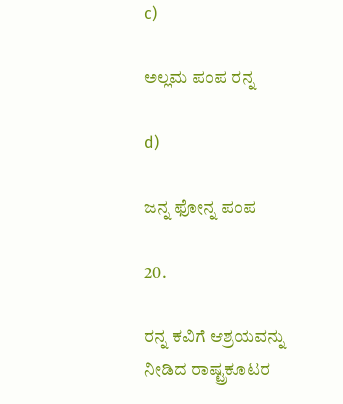c)

ಅಲ್ಲಮ ಪಂಪ ರನ್ನ

d)

ಜನ್ನ ಫೋನ್ನ ಪಂಪ

20.

ರನ್ನ ಕವಿಗೆ ಆಶ್ರಯವನ್ನು ನೀಡಿದ ರಾಷ್ಟ್ರಕೂಟರ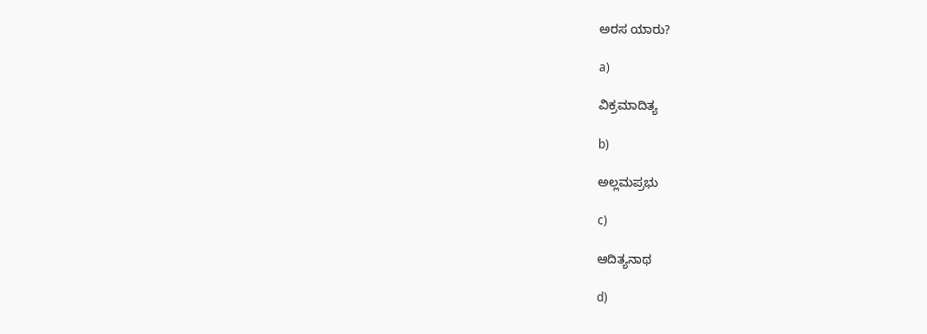ಅರಸ ಯಾರು?

a)

ವಿಕ್ರಮಾದಿತ್ಯ

b)

ಅಲ್ಲಮಪ್ರಭು

c)

ಆದಿತ್ಯನಾಥ

d)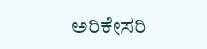ಅರಿಕೇಸರಿ